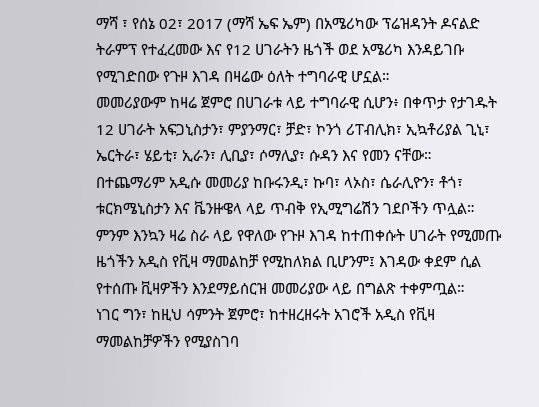ማሻ ፣ የሰኔ 02፣ 2017 (ማሻ ኤፍ ኤም) በአሜሪካው ፕሬዝዳንት ዶናልድ ትራምፕ የተፈረመው እና የ12 ሀገራትን ዜጎች ወደ አሜሪካ እንዳይገቡ የሚገድበው የጉዞ እገዳ በዛሬው ዕለት ተግባራዊ ሆኗል።
መመሪያውም ከዛሬ ጀምሮ በሀገራቱ ላይ ተግባራዊ ሲሆን፥ በቀጥታ የታገዱት 12 ሀገራት አፍጋኒስታን፣ ምያንማር፣ ቻድ፣ ኮንጎ ሪፐብሊክ፣ ኢኳቶሪያል ጊኒ፣ ኤርትራ፣ ሄይቲ፣ ኢራን፣ ሊቢያ፣ ሶማሊያ፣ ሱዳን እና የመን ናቸው።
በተጨማሪም አዲሱ መመሪያ ከቡሩንዲ፣ ኩባ፣ ላኦስ፣ ሴራሊዮን፣ ቶጎ፣ ቱርክሜኒስታን እና ቬንዙዌላ ላይ ጥብቅ የኢሚግሬሽን ገደቦችን ጥሏል።
ምንም እንኳን ዛሬ ስራ ላይ የዋለው የጉዞ እገዳ ከተጠቀሱት ሀገራት የሚመጡ ዜጎችን አዲስ የቪዛ ማመልከቻ የሚከለክል ቢሆንም፤ እገዳው ቀደም ሲል የተሰጡ ቪዛዎችን እንደማይሰርዝ መመሪያው ላይ በግልጽ ተቀምጧል።
ነገር ግን፣ ከዚህ ሳምንት ጀምሮ፣ ከተዘረዘሩት አገሮች አዲስ የቪዛ ማመልከቻዎችን የሚያስገባ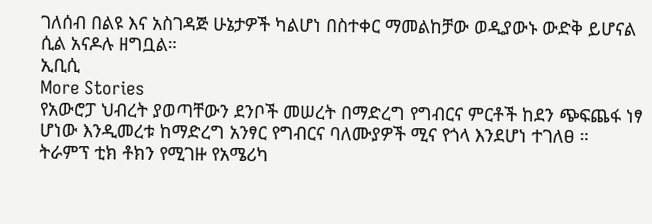ገለሰብ በልዩ እና አስገዳጅ ሁኔታዎች ካልሆነ በስተቀር ማመልከቻው ወዲያውኑ ውድቅ ይሆናል ሲል አናዶሉ ዘግቧል።
ኢቢሲ
More Stories
የአውሮፓ ህብረት ያወጣቸውን ደንቦች መሠረት በማድረግ የግብርና ምርቶች ከደን ጭፍጨፋ ነፃ ሆነው እንዲመረቱ ከማድረግ አንፃር የግብርና ባለሙያዎች ሚና የጎላ እንደሆነ ተገለፀ ።
ትራምፕ ቲክ ቶክን የሚገዙ የአሜሪካ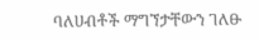ባለሀብቶች ማግኘታቸውን ገለፁ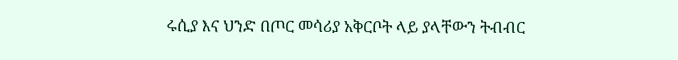ሩሲያ እና ህንድ በጦር መሳሪያ አቅርቦት ላይ ያላቸውን ትብብር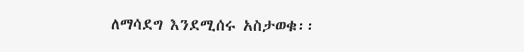ለማሳደግ እንደሚሰሩ አስታወቁ፡፡